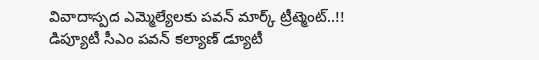వివాదాస్పద ఎమ్మెల్యేలకు పవన్ మార్క్ ట్రీట్మెంట్..!!
డిప్యూటీ సీఎం పవన్ కల్యాణ్ డ్యూటీ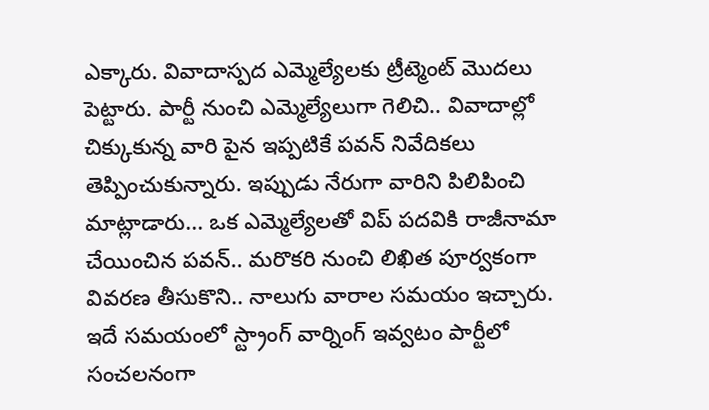ఎక్కారు. వివాదాస్పద ఎమ్మెల్యేలకు ట్రీట్మెంట్ మొదలు పెట్టారు. పార్టీ నుంచి ఎమ్మెల్యేలుగా గెలిచి.. వివాదాల్లో చిక్కుకున్న వారి పైన ఇప్పటికే పవన్ నివేదికలు తెప్పించుకున్నారు. ఇప్పుడు నేరుగా వారిని పిలిపించి మాట్లాడారు... ఒక ఎమ్మెల్యేలతో విప్ పదవికి రాజీనామా చేయించిన పవన్.. మరొకరి నుంచి లిఖిత పూర్వకంగా వివరణ తీసుకొని.. నాలుగు వారాల సమయం ఇచ్చారు. ఇదే సమయంలో స్ట్రాంగ్ వార్నింగ్ ఇవ్వటం పార్టీలో సంచలనంగా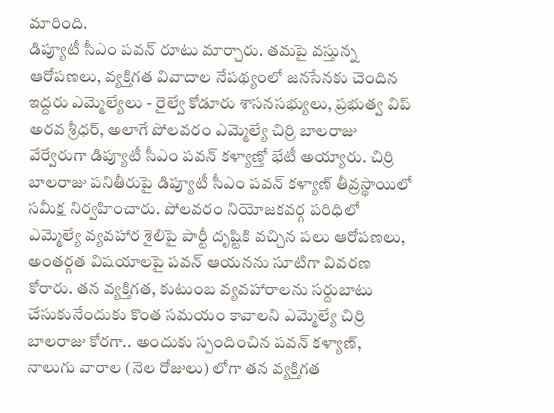మారింది.
డిప్యూటీ సీఎం పవన్ రూటు మార్చారు. తమపై వస్తున్న ఆరోపణలు, వ్యక్తిగత వివాదాల నేపథ్యంలో జనసేనకు చెందిన ఇద్దరు ఎమ్మెల్యేలు - రైల్వే కోడూరు శాసనసభ్యులు, ప్రభుత్వ విప్ అరవ శ్రీధర్, అలాగే పోలవరం ఎమ్మెల్యే చిర్రి బాలరాజు వేర్వేరుగా డిప్యూటీ సీఎం పవన్ కళ్యాణ్తో భేటీ అయ్యారు. చిర్రి బాలరాజు పనితీరుపై డిప్యూటీ సీఎం పవన్ కళ్యాణ్ తీవ్రస్థాయిలో సమీక్ష నిర్వహించారు. పోలవరం నియోజకవర్గ పరిధిలో ఎమ్మెల్యే వ్యవహార శైలిపై పార్టీ దృష్టికి వచ్చిన పలు ఆరోపణలు, అంతర్గత విషయాలపై పవన్ ఆయనను సూటిగా వివరణ కోరారు. తన వ్యక్తిగత, కుటుంబ వ్యవహారాలను సర్దుబాటు చేసుకునేందుకు కొంత సమయం కావాలని ఎమ్మెల్యే చిర్రి బాలరాజు కోరగా.. అందుకు స్పందించిన పవన్ కళ్యాణ్, నాలుగు వారాల (నెల రోజులు) లోగా తన వ్యక్తిగత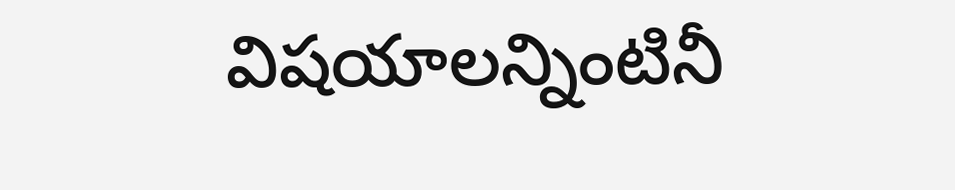విషయాలన్నింటినీ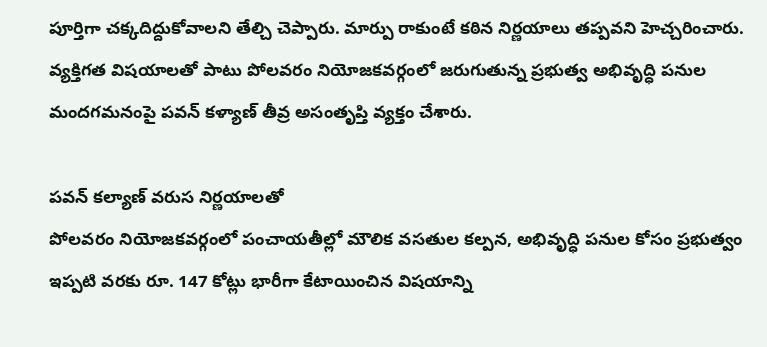పూర్తిగా చక్కదిద్దుకోవాలని తేల్చి చెప్పారు. మార్పు రాకుంటే కఠిన నిర్ణయాలు తప్పవని హెచ్చరించారు. వ్యక్తిగత విషయాలతో పాటు పోలవరం నియోజకవర్గంలో జరుగుతున్న ప్రభుత్వ అభివృద్ధి పనుల మందగమనంపై పవన్ కళ్యాణ్ తీవ్ర అసంతృప్తి వ్యక్తం చేశారు.

పవన్ కల్యాణ్ వరుస నిర్ణయాలతో
పోలవరం నియోజకవర్గంలో పంచాయతీల్లో మౌలిక వసతుల కల్పన, అభివృద్ధి పనుల కోసం ప్రభుత్వం ఇప్పటి వరకు రూ. 147 కోట్లు భారీగా కేటాయించిన విషయాన్ని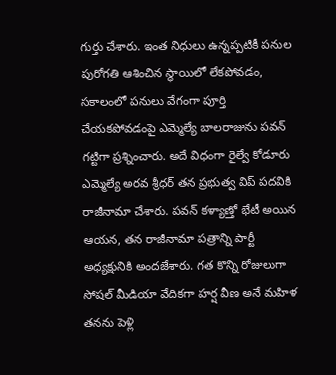గుర్తు చేశారు. ఇంత నిధులు ఉన్నప్పటికీ పనుల పురోగతి ఆశించిన స్థాయిలో లేకపోవడం, సకాలంలో పనులు వేగంగా పూర్తి చేయకపోవడంపై ఎమ్మెల్యే బాలరాజును పవన్ గట్టిగా ప్రశ్నించారు. అదే విధంగా రైల్వే కోడూరు ఎమ్మెల్యే అరవ శ్రీధర్ తన ప్రభుత్వ విప్ పదవికి రాజీనామా చేశారు. పవన్ కళ్యాణ్తో భేటీ అయిన ఆయన, తన రాజీనామా పత్రాన్ని పార్టీ అధ్యక్షునికి అందజేశారు. గత కొన్ని రోజులుగా సోషల్ మీడియా వేదికగా హర్ష వీణ అనే మహిళ తనను పెళ్లి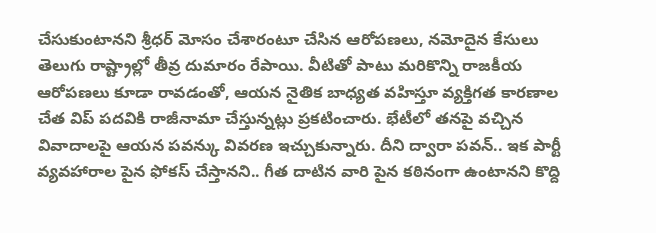చేసుకుంటానని శ్రీధర్ మోసం చేశారంటూ చేసిన ఆరోపణలు, నమోదైన కేసులు తెలుగు రాష్ట్రాల్లో తీవ్ర దుమారం రేపాయి. వీటితో పాటు మరికొన్ని రాజకీయ ఆరోపణలు కూడా రావడంతో, ఆయన నైతిక బాధ్యత వహిస్తూ వ్యక్తిగత కారణాల చేత విప్ పదవికి రాజీనామా చేస్తున్నట్లు ప్రకటించారు. భేటీలో తనపై వచ్చిన వివాదాలపై ఆయన పవన్కు వివరణ ఇచ్చుకున్నారు. దీని ద్వారా పవన్.. ఇక పార్టీ వ్యవహారాల పైన ఫోకస్ చేస్తానని.. గీత దాటిన వారి పైన కఠినంగా ఉంటానని కొద్ది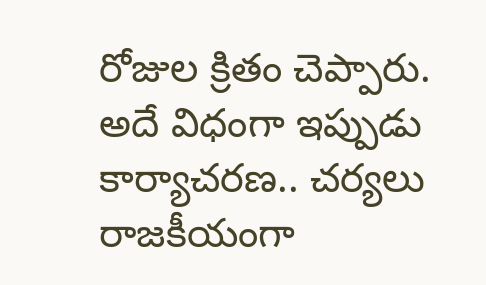రోజుల క్రితం చెప్పారు. అదే విధంగా ఇప్పుడు కార్యాచరణ.. చర్యలు రాజకీయంగా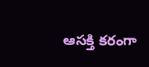ఆసక్తి కరంగా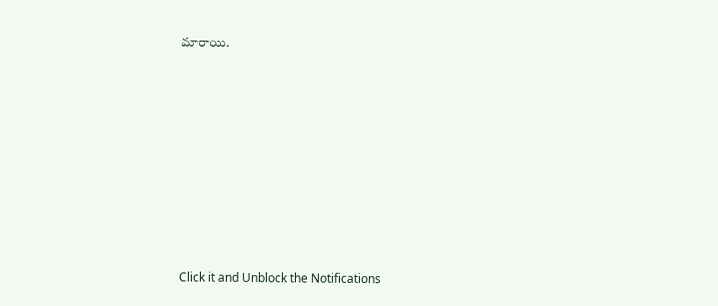మారాయి.













Click it and Unblock the Notifications